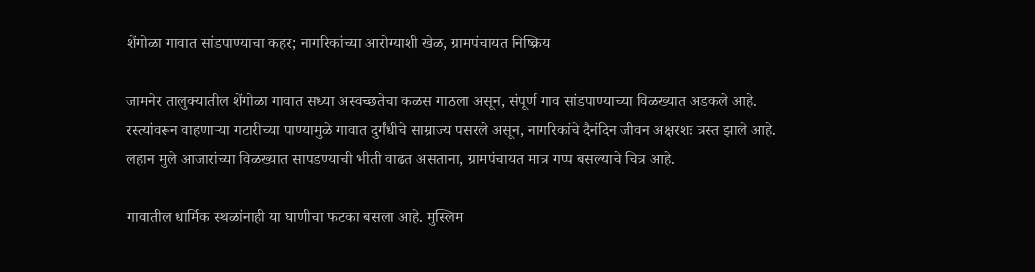शेंगोळा गावात सांडपाण्याचा कहर; नागरिकांच्या आरोग्याशी खेळ, ग्रामपंचायत निष्क्रिय

जामनेर तालुक्यातील शेंगोळा गावात सध्या अस्वच्छतेचा कळस गाठला असून, संपूर्ण गाव सांडपाण्याच्या विळख्यात अडकले आहे. रस्त्यांवरून वाहणाऱ्या गटारीच्या पाण्यामुळे गावात दुर्गंधीचे साम्राज्य पसरले असून, नागरिकांचे दैनंदिन जीवन अक्षरशः त्रस्त झाले आहे. लहान मुले आजारांच्या विळख्यात सापडण्याची भीती वाढत असताना, ग्रामपंचायत मात्र गप्प बसल्याचे चित्र आहे.

गावातील धार्मिक स्थळांनाही या घाणीचा फटका बसला आहे. मुस्लिम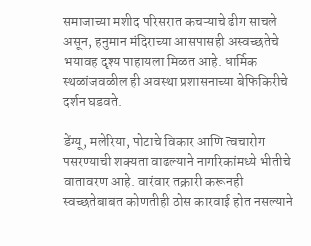समाजाच्या मशीद परिसरात कचऱ्याचे ढीग साचले असून, हनुमान मंदिराच्या आसपासही अस्वच्छतेचे भयावह दृश्य पाहायला मिळत आहे. धार्मिक स्थळांजवळील ही अवस्था प्रशासनाच्या बेफिकिरीचे दर्शन घडवते.

डेंग्यू, मलेरिया, पोटाचे विकार आणि त्वचारोग पसरण्याची शक्यता वाढल्याने नागरिकांमध्ये भीतीचे वातावरण आहे. वारंवार तक्रारी करूनही स्वच्छतेबाबत कोणतीही ठोस कारवाई होत नसल्याने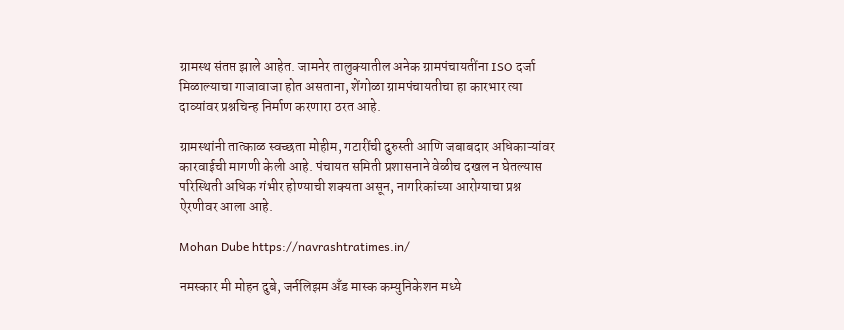ग्रामस्थ संतप्त झाले आहेत. जामनेर तालुक्यातील अनेक ग्रामपंचायतींना ISO दर्जा मिळाल्याचा गाजावाजा होत असताना, शेंगोळा ग्रामपंचायतीचा हा कारभार त्या दाव्यांवर प्रश्नचिन्ह निर्माण करणारा ठरत आहे.

ग्रामस्थांनी तात्काळ स्वच्छता मोहीम, गटारींची दुरुस्ती आणि जबाबदार अधिकाऱ्यांवर कारवाईची मागणी केली आहे. पंचायत समिती प्रशासनाने वेळीच दखल न घेतल्यास परिस्थिती अधिक गंभीर होण्याची शक्यता असून, नागरिकांच्या आरोग्याचा प्रश्न ऐरणीवर आला आहे.

Mohan Dube https://navrashtratimes.in/

नमस्कार मी मोहन दुबे, जर्नलिझम अँड मास्क कम्युनिकेशन मध्ये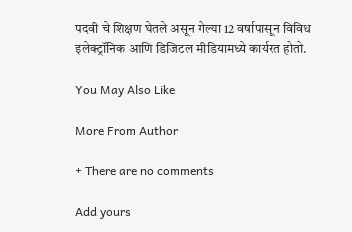पदवी चे शिक्षण घेतले असून गेल्या 12 वर्षापासून विविध इलेक्ट्रॉनिक आणि डिजिटल मीडियामध्ये कार्यरत होतो.

You May Also Like

More From Author

+ There are no comments

Add yours